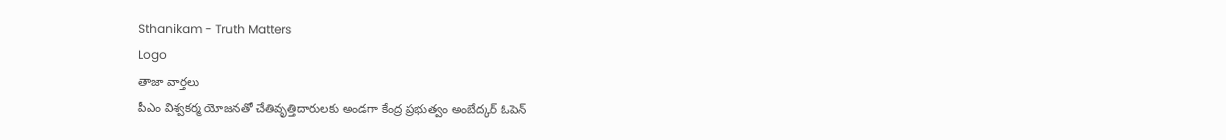Sthanikam - Truth Matters
Logo
తాజా వార్తలు
పీఎం విశ్వకర్మ యోజనతో చేతివృత్తిదారులకు అండగా కేంద్ర ప్రభుత్వం అంబేద్కర్ ఓపెన్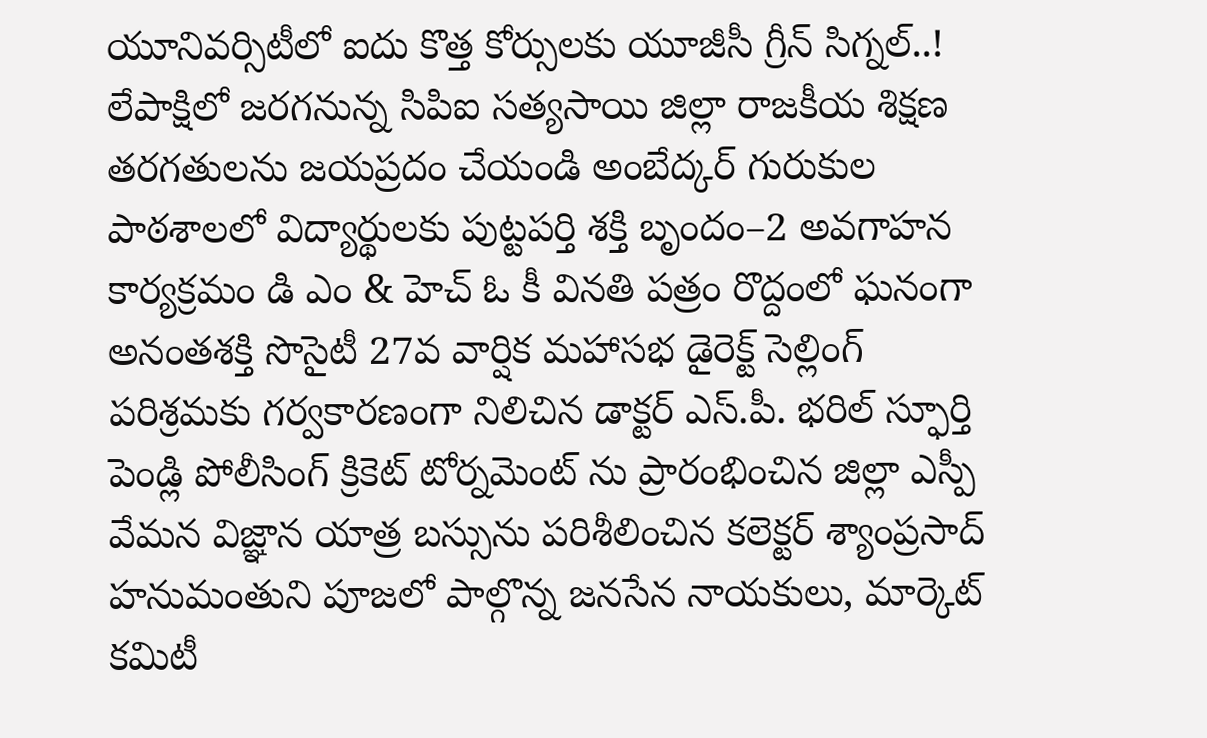యూనివర్సిటీలో ఐదు కొత్త కోర్సులకు యూజీసీ గ్రీన్ సిగ్నల్..! లేపాక్షిలో జరగనున్న సిపిఐ సత్యసాయి జిల్లా రాజకీయ శిక్షణ తరగతులను జయప్రదం చేయండి అంబేద్కర్ గురుకుల పాఠశాలలో విద్యార్థులకు పుట్టపర్తి శక్తి బృందం–2 అవగాహన కార్యక్రమం డి ఎం & హెచ్ ఓ కీ వినతి పత్రం రొద్దంలో ఘనంగా అనంతశక్తి సొసైటీ 27వ వార్షిక మహాసభ డైరెక్ట్ సెల్లింగ్ పరిశ్రమకు గర్వకారణంగా నిలిచిన డాక్టర్ ఎస్.పీ. భరిల్ స్ఫూర్తి పెండ్లి పోలీసింగ్ క్రికెట్ టోర్నమెంట్ ను ప్రారంభించిన జిల్లా ఎస్పీ వేమన విజ్ఞాన యాత్ర బస్సును పరిశీలించిన కలెక్టర్ శ్యాంప్రసాద్ హనుమంతుని పూజలో పాల్గొన్న జనసేన నాయకులు, మార్కెట్ కమిటీ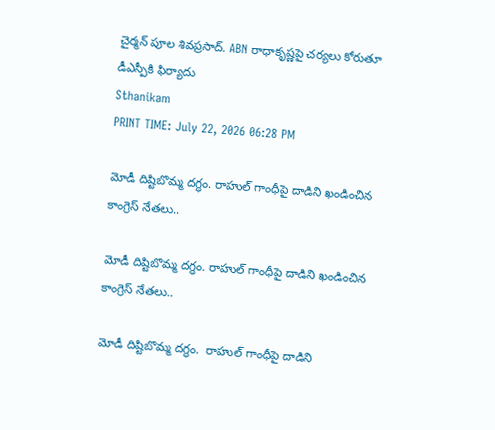చైర్మన్ పూల శివప్రసాద్. ABN రాధాకృష్ణపై చర్యలు కోరుతూ డీఎస్పీకి ఫిర్యాదు
Sthanikam
PRINT TIME: July 22, 2026 06:28 PM

మోడీ దిష్టిబొమ్మ దగ్ధం. రాహుల్ గాంధీపై దాడిని ఖండించిన కాంగ్రెస్ నేతలు..

మోడీ దిష్టిబొమ్మ దగ్ధం. రాహుల్ గాంధీపై దాడిని ఖండించిన కాంగ్రెస్ నేతలు..

మోడీ దిష్టిబొమ్మ దగ్ధం.  రాహుల్ గాంధీపై దాడిని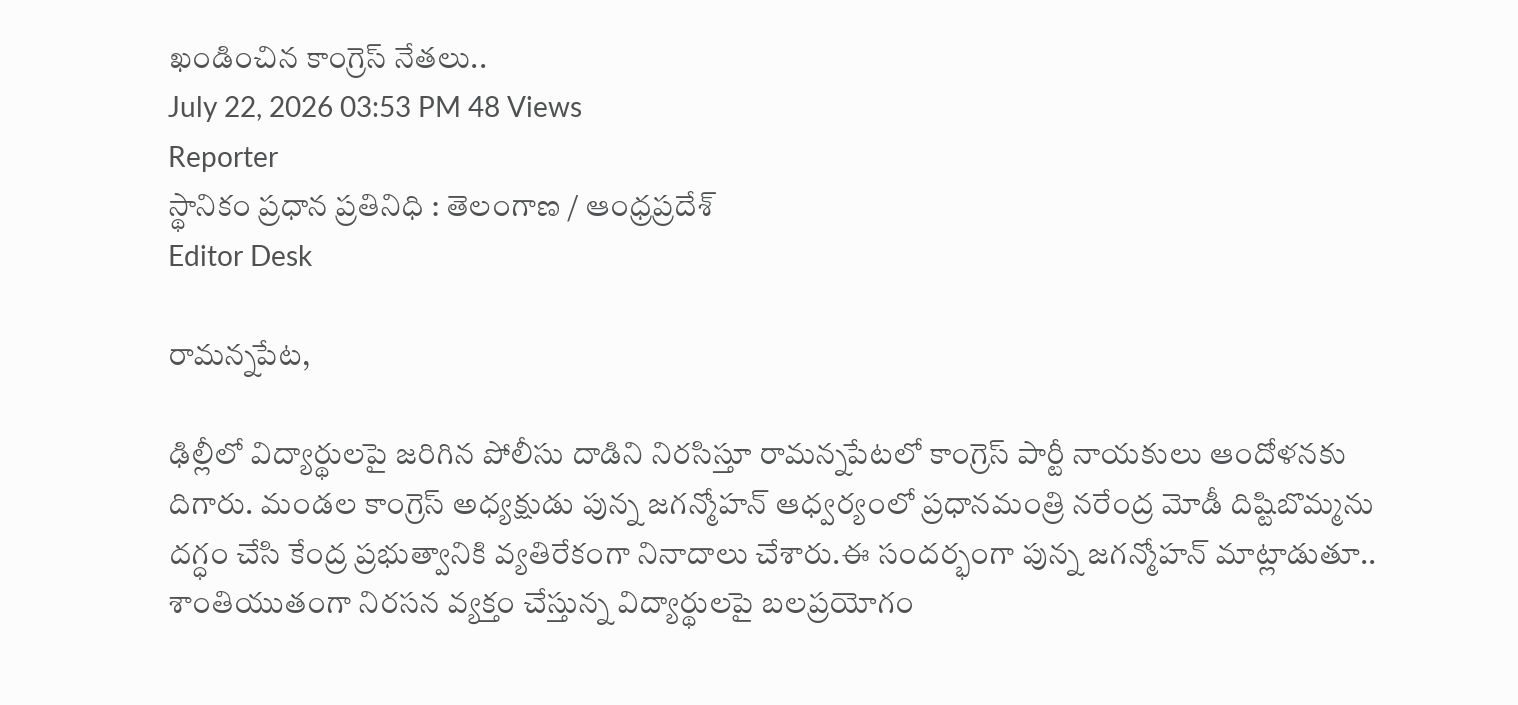ఖండించిన కాంగ్రెస్ నేతలు..
July 22, 2026 03:53 PM 48 Views
Reporter
స్థానికం ప్రధాన ప్రతినిధి : తెలంగాణ / ఆంధ్రప్రదేశ్
Editor Desk

రామన్నపేట,

ఢిల్లీలో విద్యార్థులపై జరిగిన పోలీసు దాడిని నిరసిస్తూ రామన్నపేటలో కాంగ్రెస్ పార్టీ నాయకులు ఆందోళనకు దిగారు. మండల కాంగ్రెస్ అధ్యక్షుడు పున్న జగన్మోహన్ ఆధ్వర్యంలో ప్రధానమంత్రి నరేంద్ర మోడీ దిష్టిబొమ్మను దగ్ధం చేసి కేంద్ర ప్రభుత్వానికి వ్యతిరేకంగా నినాదాలు చేశారు.ఈ సందర్భంగా పున్న జగన్మోహన్ మాట్లాడుతూ.. శాంతియుతంగా నిరసన వ్యక్తం చేస్తున్న విద్యార్థులపై బలప్రయోగం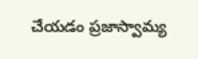చేయడం ప్రజాస్వామ్య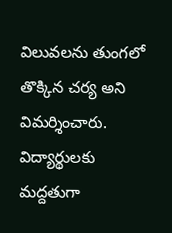విలువలను తుంగలో తొక్కిన చర్య అని విమర్శించారు. విద్యార్థులకు మద్దతుగా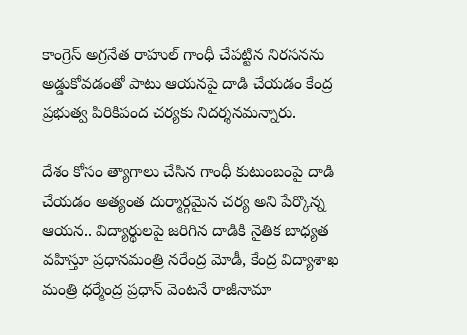కాంగ్రెస్ అగ్రనేత రాహుల్ గాంధీ చేపట్టిన నిరసనను అడ్డుకోవడంతో పాటు ఆయనపై దాడి చేయడం కేంద్ర ప్రభుత్వ పిరికిపంద చర్యకు నిదర్శనమన్నారు.

దేశం కోసం త్యాగాలు చేసిన గాంధీ కుటుంబంపై దాడి చేయడం అత్యంత దుర్మార్గమైన చర్య అని పేర్కొన్న ఆయన.. విద్యార్థులపై జరిగిన దాడికి నైతిక బాధ్యత వహిస్తూ ప్రధానమంత్రి నరేంద్ర మోడీ, కేంద్ర విద్యాశాఖ మంత్రి ధర్మేంద్ర ప్రధాన్ వెంటనే రాజీనామా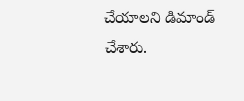చేయాలని డిమాండ్ చేశారు.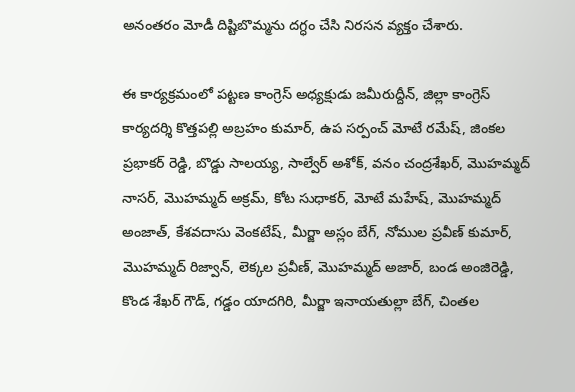అనంతరం మోడీ దిష్టిబొమ్మను దగ్ధం చేసి నిరసన వ్యక్తం చేశారు.

ఈ కార్యక్రమంలో పట్టణ కాంగ్రెస్ అధ్యక్షుడు జమీరుద్దీన్, జిల్లా కాంగ్రెస్ కార్యదర్శి కొత్తపల్లి అబ్రహం కుమార్, ఉప సర్పంచ్ మోటే రమేష్, జింకల ప్రభాకర్ రెడ్డి, బొడ్డు సాలయ్య, సాల్వేర్ అశోక్, వనం చంద్రశేఖర్, మొహమ్మద్ నాసర్, మొహమ్మద్ అక్రమ్, కోట సుధాకర్, మోటే మహేష్, మొహమ్మద్ అంజాత్, కేశవదాసు వెంకటేష్, మీర్జా అస్లం బేగ్, నోముల ప్రవీణ్ కుమార్, మొహమ్మద్ రిజ్వాన్, లెక్కల ప్రవీణ్, మొహమ్మద్ అజార్, బండ అంజిరెడ్డి, కొండ శేఖర్ గౌడ్, గడ్డం యాదగిరి, మీర్జా ఇనాయతుల్లా బేగ్, చింతల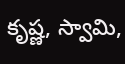కృష్ణ, స్వామి,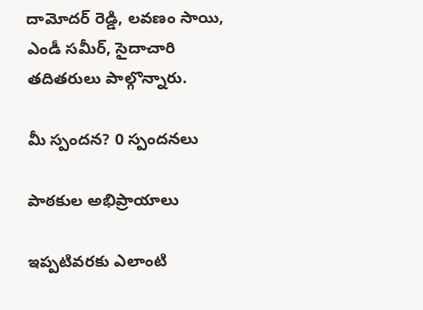దామోదర్ రెడ్డి, లవణం సాయి, ఎండీ సమీర్, సైదాచారి తదితరులు పాల్గొన్నారు.

మీ స్పందన? 0 స్పందనలు

పాఠకుల అభిప్రాయాలు

ఇప్పటివరకు ఎలాంటి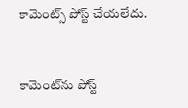కామెంట్స్ పోస్ట్ చేయలేదు.


కామెంట్‌ను పోస్ట్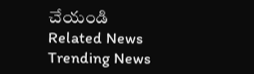చేయండి
Related News
Trending News